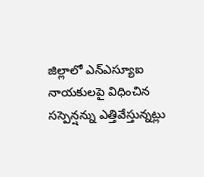జిల్లాలో ఎన్ఎస్యూఐ నాయకులపై విధించిన సస్పెన్షన్ను ఎత్తివేస్తున్నట్లు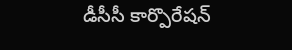డీసీసీ కార్పొరేషన్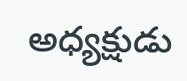అధ్యక్షుడు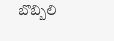బొబ్బిలి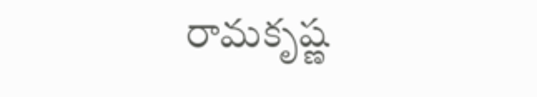రామకృష్ణ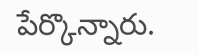పేర్కొన్నారు.